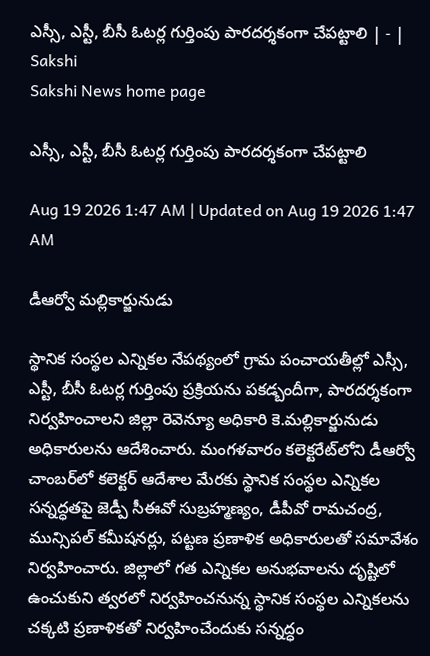ఎస్సీ, ఎస్టీ, బీసీ ఓటర్ల గుర్తింపు పారదర్శకంగా చేపట్టాలి | - | Sakshi
Sakshi News home page

ఎస్సీ, ఎస్టీ, బీసీ ఓటర్ల గుర్తింపు పారదర్శకంగా చేపట్టాలి

Aug 19 2026 1:47 AM | Updated on Aug 19 2026 1:47 AM

డీఆర్వో మల్లికార్జునుడు

స్థానిక సంస్థల ఎన్నికల నేపథ్యంలో గ్రామ పంచాయతీల్లో ఎస్సీ, ఎస్టీ, బీసీ ఓటర్ల గుర్తింపు ప్రక్రియను పకడ్బందీగా, పారదర్శకంగా నిర్వహించాలని జిల్లా రెవెన్యూ అధికారి కె.మల్లికార్జునుడు అధికారులను ఆదేశించారు. మంగళవారం కలెక్టరేట్‌లోని డీఆర్వో చాంబర్‌లో కలెక్టర్‌ ఆదేశాల మేరకు స్థానిక సంస్థల ఎన్నికల సన్నద్ధతపై జెడ్పీ సీఈవో సుబ్రహ్మణ్యం, డీపీవో రామచంద్ర, మున్సిపల్‌ కమీషనర్లు, పట్టణ ప్రణాళిక అధికారులతో సమావేశం నిర్వహించారు. జిల్లాలో గత ఎన్నికల అనుభవాలను దృష్టిలో ఉంచుకుని త్వరలో నిర్వహించనున్న స్థానిక సంస్థల ఎన్నికలను చక్కటి ప్రణాళికతో నిర్వహించేందుకు సన్నద్ధం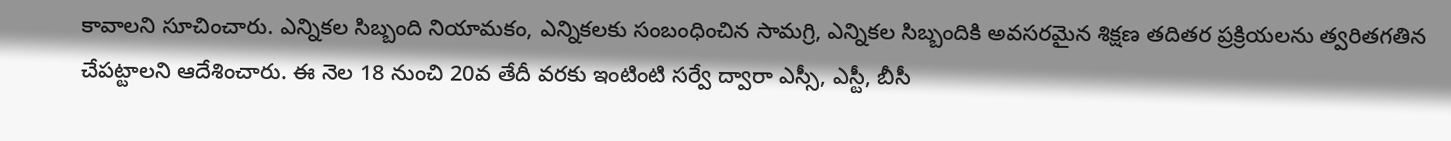కావాలని సూచించారు. ఎన్నికల సిబ్బంది నియామకం, ఎన్నికలకు సంబంధించిన సామగ్రి, ఎన్నికల సిబ్బందికి అవసరమైన శిక్షణ తదితర ప్రక్రియలను త్వరితగతిన చేపట్టాలని ఆదేశించారు. ఈ నెల 18 నుంచి 20వ తేదీ వరకు ఇంటింటి సర్వే ద్వారా ఎస్సీ, ఎస్టీ, బీసీ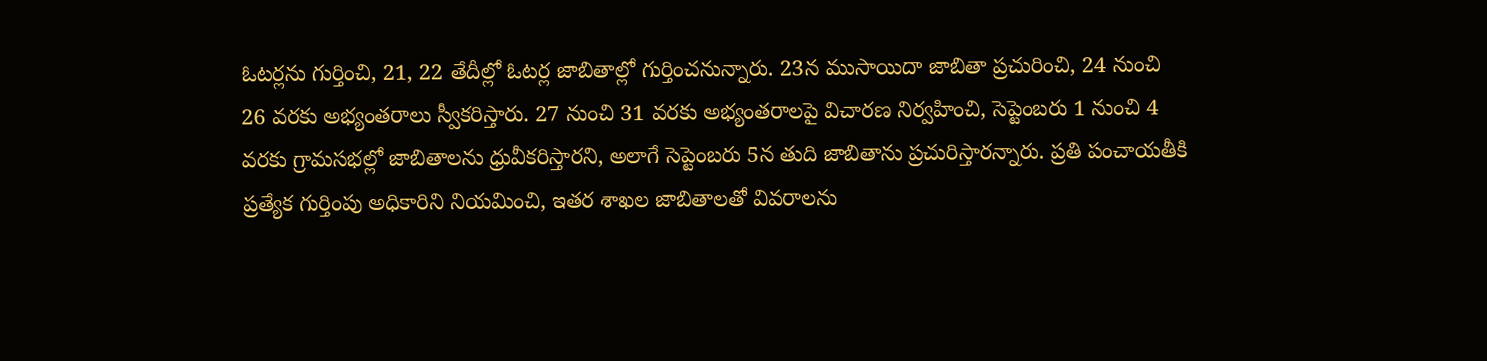ఓటర్లను గుర్తించి, 21, 22 తేదీల్లో ఓటర్ల జాబితాల్లో గుర్తించనున్నారు. 23న ముసాయిదా జాబితా ప్రచురించి, 24 నుంచి 26 వరకు అభ్యంతరాలు స్వీకరిస్తారు. 27 నుంచి 31 వరకు అభ్యంతరాలపై విచారణ నిర్వహించి, సెప్టెంబరు 1 నుంచి 4 వరకు గ్రామసభల్లో జాబితాలను ధ్రువీకరిస్తారని, అలాగే సెప్టెంబరు 5న తుది జాబితాను ప్రచురిస్తారన్నారు. ప్రతి పంచాయతీకి ప్రత్యేక గుర్తింపు అధికారిని నియమించి, ఇతర శాఖల జాబితాలతో వివరాలను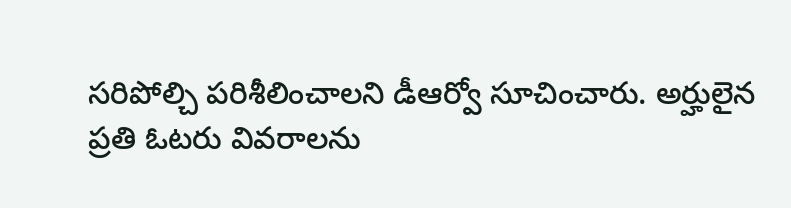సరిపోల్చి పరిశీలించాలని డీఆర్వో సూచించారు. అర్హులైన ప్రతి ఓటరు వివరాలను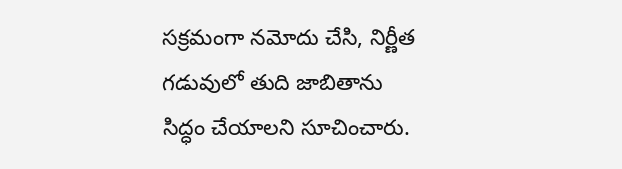సక్రమంగా నమోదు చేసి, నిర్ణీత గడువులో తుది జాబితాను సిద్ధం చేయాలని సూచించారు.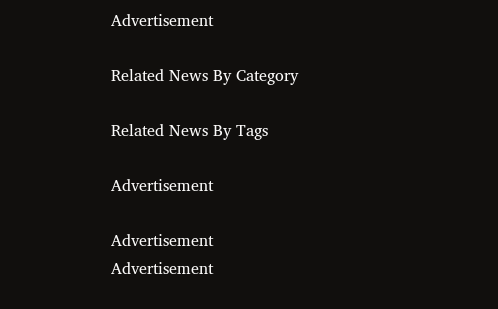Advertisement

Related News By Category

Related News By Tags

Advertisement

Advertisement
Advertisement